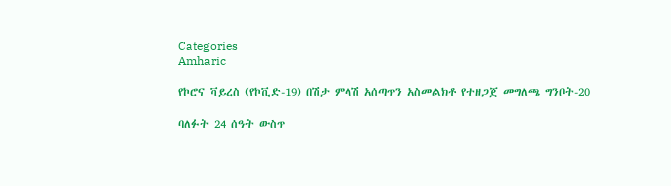Categories
Amharic

የኮሮና ቫይረስ (የኮቪድ-19) በሽታ ምላሽ አሰጣጥን አስመልክቶ የተዘጋጀ መግለጫ ግንቦት-20

ባለፉት 24 ሰዓት ውስጥ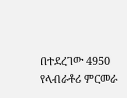በተደረገው 4950 የላብራቶሪ ምርመራ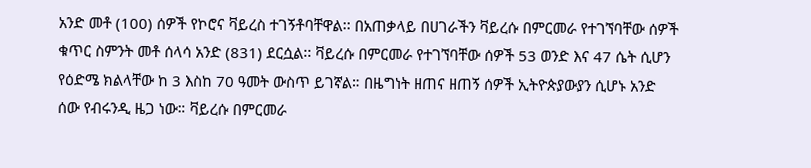አንድ መቶ (100) ሰዎች የኮሮና ቫይረስ ተገኝቶባቸዋል፡፡ በአጠቃላይ በሀገራችን ቫይረሱ በምርመራ የተገኘባቸው ሰዎች ቁጥር ስምንት መቶ ሰላሳ አንድ (831) ደርሷል፡፡ ቫይረሱ በምርመራ የተገኘባቸው ሰዎች 53 ወንድ እና 47 ሴት ሲሆን የዕድሜ ክልላቸው ከ 3 እስከ 70 ዓመት ውስጥ ይገኛል። በዜግነት ዘጠና ዘጠኝ ሰዎች ኢትዮጵያውያን ሲሆኑ አንድ ሰው የብሩንዲ ዜጋ ነው። ቫይረሱ በምርመራ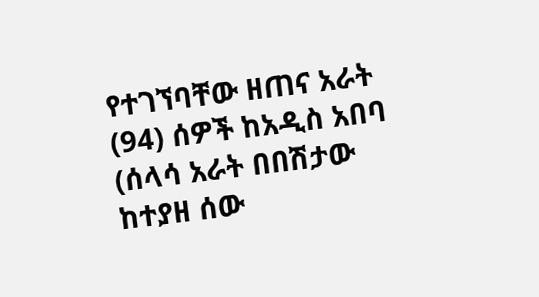የተገኘባቸው ዘጠና አራት (94) ሰዎች ከአዲስ አበባ (ሰላሳ አራት በበሽታው ከተያዘ ሰው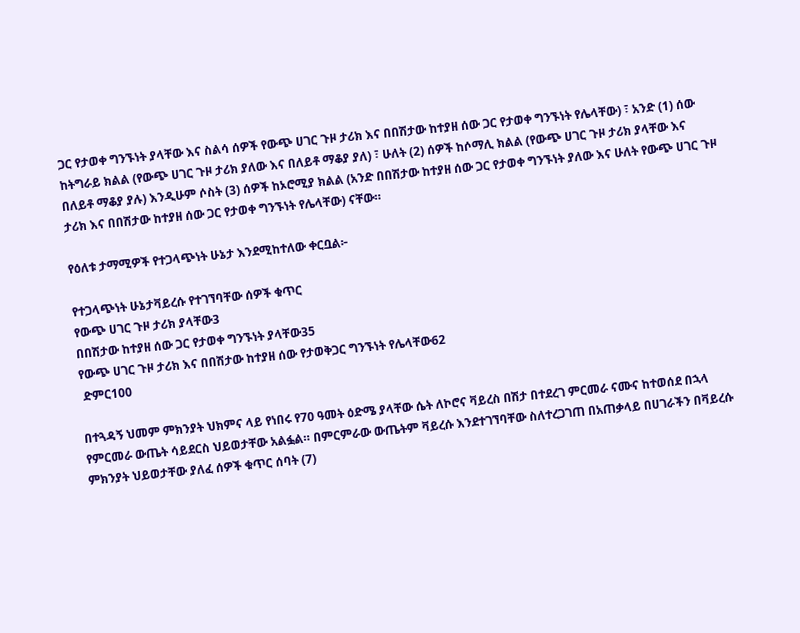ጋር የታወቀ ግንኙነት ያላቸው እና ስልሳ ሰዎች የውጭ ሀገር ጉዞ ታሪክ እና በበሽታው ከተያዘ ሰው ጋር የታወቀ ግንኙነት የሌላቸው) ፣ አንድ (1) ሰው ከትግራይ ክልል (የውጭ ሀገር ጉዞ ታሪክ ያለው እና በለይቶ ማቆያ ያለ) ፣ ሁለት (2) ሰዎች ከሶማሊ ክልል (የውጭ ሀገር ጉዞ ታሪክ ያላቸው እና በለይቶ ማቆያ ያሉ) እንዲሁም ሶስት (3) ሰዎች ከኦሮሚያ ክልል (አንድ በበሽታው ከተያዘ ሰው ጋር የታወቀ ግንኙነት ያለው እና ሁለት የውጭ ሀገር ጉዞ ታሪክ እና በበሽታው ከተያዘ ሰው ጋር የታወቀ ግንኙነት የሌላቸው) ናቸው።

የዕለቱ ታማሚዎች የተጋላጭነት ሁኔታ እንደሚከተለው ቀርቧል፦

የተጋላጭነት ሁኔታቫይረሱ የተገኘባቸው ሰዎች ቁጥር
የውጭ ሀገር ጉዞ ታሪክ ያላቸው3
በበሽታው ከተያዘ ሰው ጋር የታወቀ ግንኙነት ያላቸው35
የውጭ ሀገር ጉዞ ታሪክ እና በበሽታው ከተያዘ ሰው የታወቅጋር ግንኙነት የሌላቸው62
 ድምር100

በተጓዳኝ ህመም ምክንያት ህክምና ላይ የነበሩ የ70 ዓመት ዕድሜ ያላቸው ሴት ለኮሮና ቫይረስ በሽታ በተደረገ ምርመራ ናሙና ከተወሰደ በኋላ የምርመራ ውጤት ሳይደርስ ህይወታቸው አልፏል። በምርምራው ውጤትም ቫይረሱ እንደተገኘባቸው ስለተረጋገጠ በአጠቃላይ በሀገራችን በቫይረሱ ምክንያት ህይወታቸው ያለፈ ሰዎች ቁጥር ሰባት (7)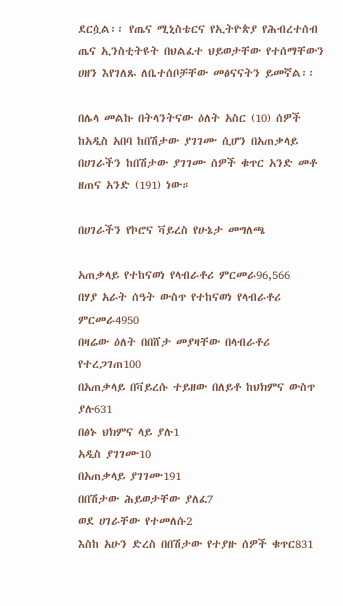ደርሷል፡፡ የጤና ሚኒስቴርና የኢትዮጵያ የሕብረተሰብ ጤና ኢንስቲትዩት በህልፈተ ህይወታቸው የተሰማቸውን ሀዘን እየገለጹ ለቤተሰቦቻቸው መፅናናትን ይመኛል፡፡

በሌላ መልኩ በትላንትናው ዕለት አስር (10) ሰዎች ከአዲስ አበባ ከበሽታው ያገገሙ ሲሆን በአጠቃላይ በሀገራችን ከበሽታው ያገገሙ ሰዎች ቁጥር አንድ መቶ ዘጠና አንድ (191) ነው።

በሀገራችን የኮሮና ቫይረስ የሁኔታ መግለጫ

አጠቃላይ የተከናወነ የላብራቶሪ ምርመራ96,566
በሃያ አራት ሰዓት ውስጥ የተከናወነ የላብራቶሪ ምርመራ4950
በዛሬው ዕለት በበሸታ መያዛቸው በላብራቶሪ የተረጋገጠ100
በአጠቃላይ በቫይረሱ ተይዘው በለይቶ ከህክምና ውስጥ ያሉ631
በፅኑ ህክምና ላይ ያሉ1
አዲስ ያገገሙ10
በአጠቃላይ ያገገሙ191
በበሽታው ሕይወታቸው ያለፈ7
ወደ ሀገራቸው የተመለሱ2
እስከ አሁን ድረስ በበሽታው የተያዙ ሰዎች ቁጥር831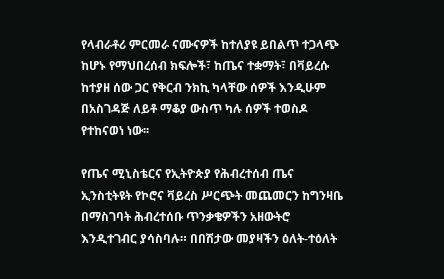የላብራቶሪ ምርመራ ናሙናዎች ከተለያዩ ይበልጥ ተጋላጭ ከሆኑ የማህበረሰብ ክፍሎች፣ ከጤና ተቋማት፣ በቫይረሱ ከተያዘ ሰው ጋር የቅርብ ንክኪ ካላቸው ሰዎች እንዲሁም በአስገዳጅ ለይቶ ማቆያ ውስጥ ካሉ ሰዎች ተወስዶ የተከናወነ ነው፡፡

የጤና ሚኒስቴርና የኢትዮጵያ የሕብረተሰብ ጤና ኢንስቲትዩት የኮሮና ቫይረስ ሥርጭት መጨመርን ከግንዛቤ በማስገባት ሕብረተሰቡ ጥንቃቄዎችን አዘውትሮ እንዲተገብር ያሳስባሉ። በበሽታው መያዛችን ዕለት-ተዕለት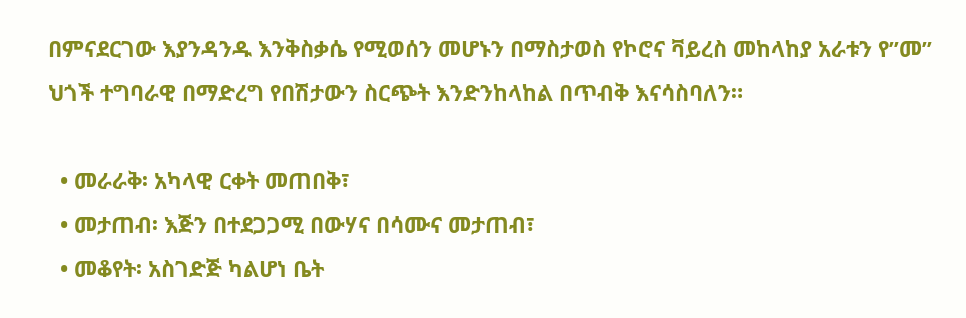በምናደርገው እያንዳንዱ እንቅስቃሴ የሚወሰን መሆኑን በማስታወስ የኮሮና ቫይረስ መከላከያ አራቱን የ’’መ’’ ህጎች ተግባራዊ በማድረግ የበሽታውን ስርጭት እንድንከላከል በጥብቅ እናሳስባለን።

  • መራራቅ፡ አካላዊ ርቀት መጠበቅ፣
  • መታጠብ፡ እጅን በተደጋጋሚ በውሃና በሳሙና መታጠብ፣
  • መቆየት፡ አስገድጅ ካልሆነ ቤት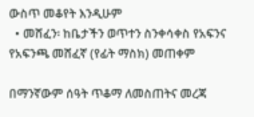ውስጥ መቆየት እንዲሁም
  • መሸፈን፡ ከቤታችን ወጥተን ስንቀሳቀስ የአፍንና የአፍንጫ መሸፈኛ (የፊት ማስክ) መጠቀም

በማንኛውም ሰዓት ጥቆማ ለመስጠትና መረጃ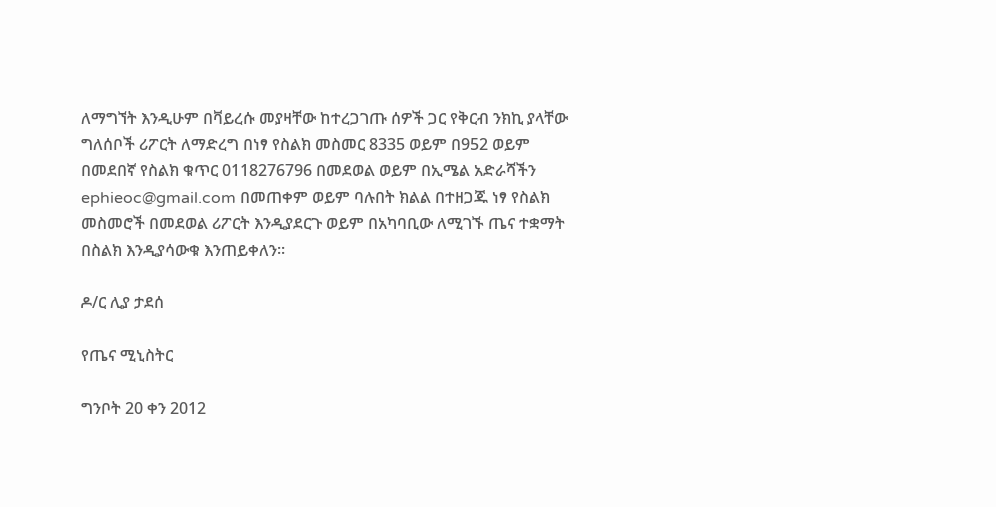ለማግኘት እንዲሁም በቫይረሱ መያዛቸው ከተረጋገጡ ሰዎች ጋር የቅርብ ንክኪ ያላቸው ግለሰቦች ሪፖርት ለማድረግ በነፃ የስልክ መስመር 8335 ወይም በ952 ወይም በመደበኛ የስልክ ቁጥር 0118276796 በመደወል ወይም በኢሜል አድራሻችን ephieoc@gmail.com በመጠቀም ወይም ባሉበት ክልል በተዘጋጁ ነፃ የስልክ መስመሮች በመደወል ሪፖርት እንዲያደርጉ ወይም በአካባቢው ለሚገኙ ጤና ተቋማት በስልክ እንዲያሳውቁ እንጠይቀለን፡፡

ዶ/ር ሊያ ታደሰ

የጤና ሚኒስትር

ግንቦት 20 ቀን 2012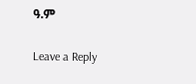ዓ.ም

Leave a Reply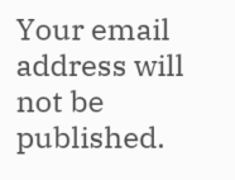Your email address will not be published.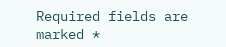Required fields are marked *